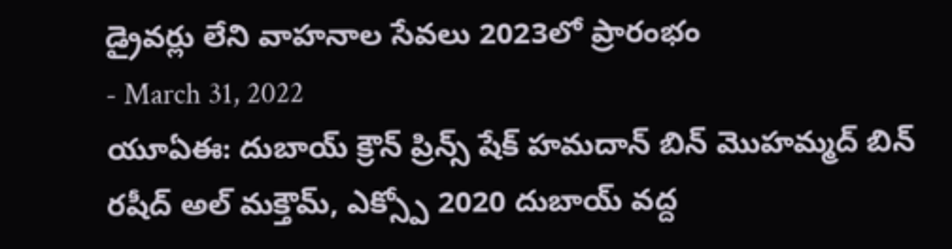డ్రైవర్లు లేని వాహనాల సేవలు 2023లో ప్రారంభం
- March 31, 2022
యూఏఈ: దుబాయ్ క్రౌన్ ప్రిన్స్ షేక్ హమదాన్ బిన్ మొహమ్మద్ బిన్ రషీద్ అల్ మక్తౌమ్, ఎక్స్పో 2020 దుబాయ్ వద్ద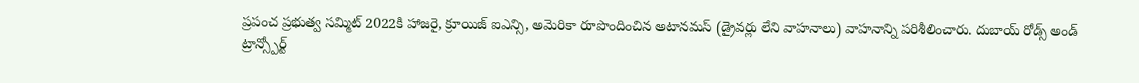ప్రపంచ ప్రభుత్వ సమ్మిట్ 2022కి హాజరై, క్రూయిజ్ ఐఎన్సి, అమెరికా రూపొందించిన అటానమస్ (డ్రైవర్లు లేని వాహనాలు) వాహనాన్ని పరిశీలించారు. దుబాయ్ రోడ్స్ అండ్ ట్రాన్స్పోర్ట్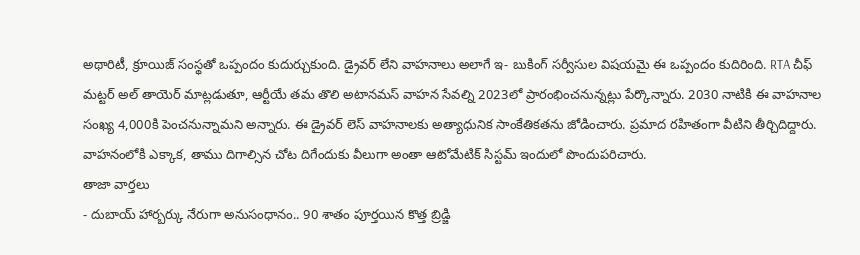అథారిటీ, క్రూయిజ్ సంస్థతో ఒప్పందం కుదుర్చుకుంది. డ్రైవర్ లేని వాహనాలు అలాగే ఇ- బుకింగ్ సర్వీసుల విషయమై ఈ ఒప్పందం కుదిరింది. RTA చీఫ్ మట్టర్ అల్ తాయెర్ మాట్లడుతూ, ఆర్టీయే తమ తొలి అటానమస్ వాహన సేవల్ని 2023లో ప్రారంభించనున్నట్లు పేర్కొన్నారు. 2030 నాటికి ఈ వాహనాల సంఖ్య 4,000కి పెంచనున్నామని అన్నారు. ఈ డ్రైవర్ లెస్ వాహనాలకు అత్యాధునిక సాంకేతికతను జోడించారు. ప్రమాద రహితంగా వీటిని తీర్చిదిద్దారు. వాహనంలోకి ఎక్కాక, తాము దిగాల్సిన చోట దిగేందుకు వీలుగా అంతా ఆటోమేటిక్ సిస్టమ్ ఇందులో పొందుపరిచారు.
తాజా వార్తలు
- దుబాయ్ హార్బర్కు నేరుగా అనుసంధానం.. 90 శాతం పూర్తయిన కొత్త బ్రిడ్జి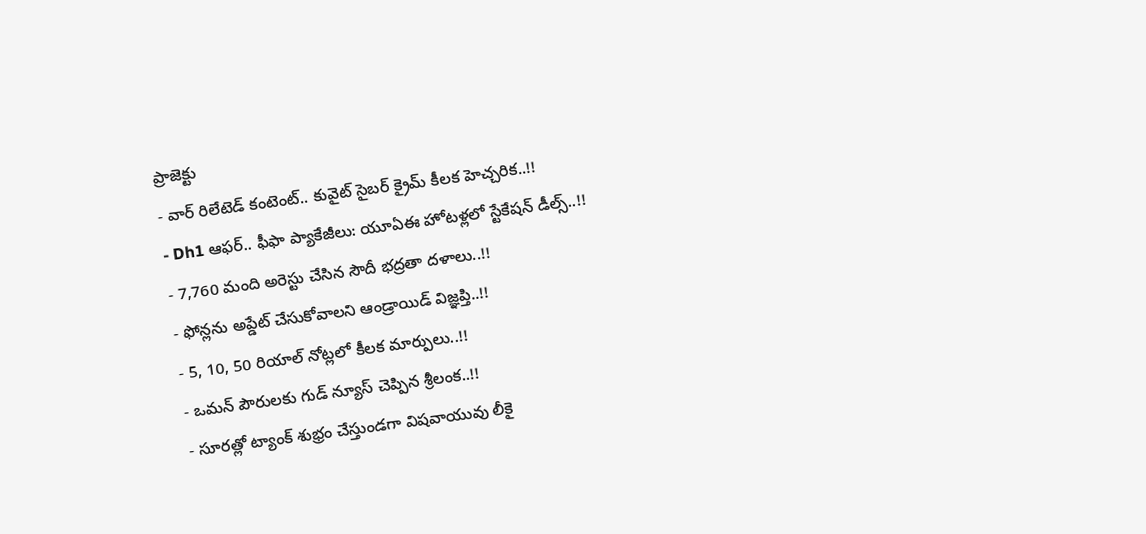ప్రాజెక్టు
- వార్ రిలేటెడ్ కంటెంట్.. కువైట్ సైబర్ క్రైమ్ కీలక హెచ్చరిక..!!
- Dh1 ఆఫర్.. ఫీఫా ప్యాకేజీలు: యూఏఈ హోటళ్లలో స్టేకేషన్ డీల్స్..!!
- 7,760 మంది అరెస్టు చేసిన సౌదీ భద్రతా దళాలు..!!
- ఫోన్లను అప్డేట్ చేసుకోవాలని ఆండ్రాయిడ్ విజ్ఞప్తి..!!
- 5, 10, 50 రియాల్ నోట్లలో కీలక మార్పులు..!!
- ఒమన్ పౌరులకు గుడ్ న్యూస్ చెప్పిన శ్రీలంక..!!
- సూరత్లో ట్యాంక్ శుభ్రం చేస్తుండగా విషవాయువు లీకై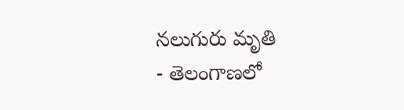నలుగురు మృతి
- తెలంగాణలో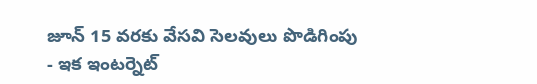జూన్ 15 వరకు వేసవి సెలవులు పొడిగింపు
- ఇక ఇంటర్నెట్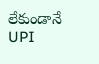లేకుండానే UPI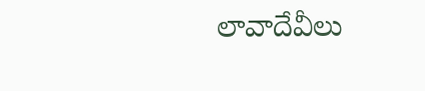లావాదేవీలు